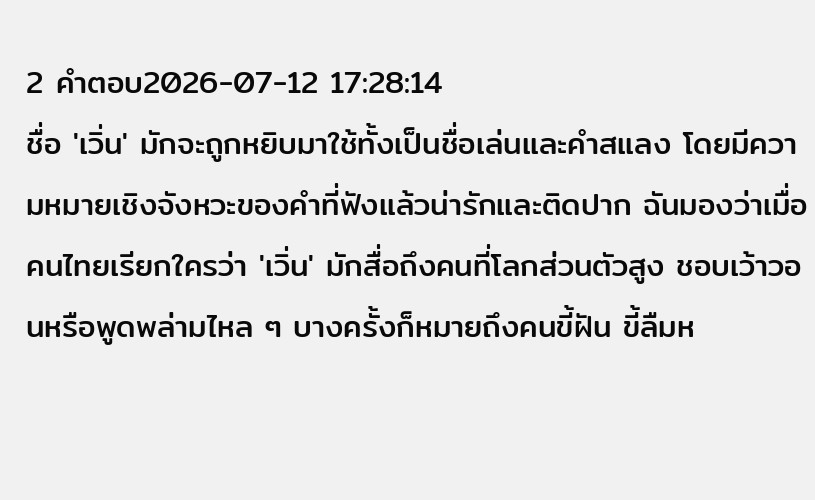2 คำตอบ2026-07-12 17:28:14
ชื่อ 'เวิ่น' มักจะถูกหยิบมาใช้ทั้งเป็นชื่อเล่นและคำสแลง โดยมีความหมายเชิงจังหวะของคำที่ฟังแล้วน่ารักและติดปาก ฉันมองว่าเมื่อคนไทยเรียกใครว่า 'เวิ่น' มักสื่อถึงคนที่โลกส่วนตัวสูง ชอบเว้าวอนหรือพูดพล่ามไหล ๆ บางครั้งก็หมายถึงคนขี้ฝัน ขี้ลืมห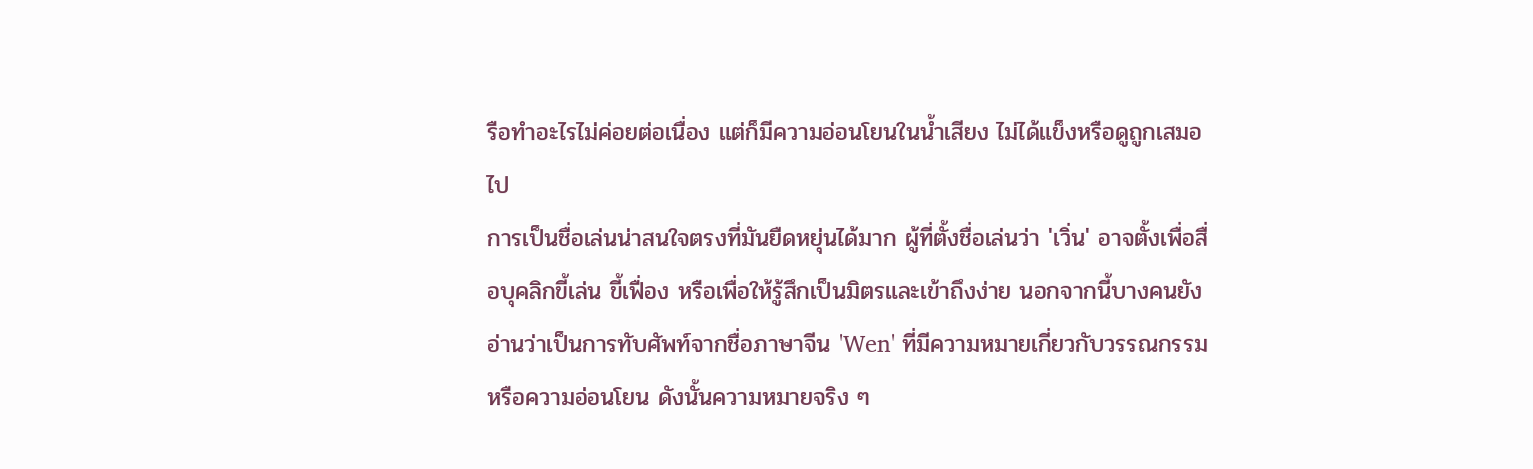รือทำอะไรไม่ค่อยต่อเนื่อง แต่ก็มีความอ่อนโยนในน้ำเสียง ไม่ได้แข็งหรือดูถูกเสมอไป
การเป็นชื่อเล่นน่าสนใจตรงที่มันยืดหยุ่นได้มาก ผู้ที่ตั้งชื่อเล่นว่า 'เวิ่น' อาจตั้งเพื่อสื่อบุคลิกขี้เล่น ขี้เฟื่อง หรือเพื่อให้รู้สึกเป็นมิตรและเข้าถึงง่าย นอกจากนี้บางคนยังอ่านว่าเป็นการทับศัพท์จากชื่อภาษาจีน 'Wen' ที่มีความหมายเกี่ยวกับวรรณกรรมหรือความอ่อนโยน ดังนั้นความหมายจริง ๆ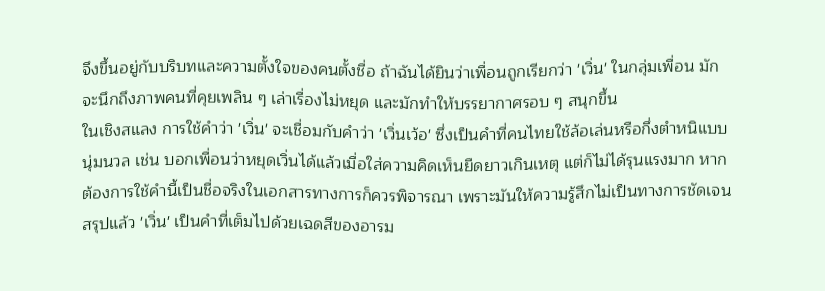จึงขึ้นอยู่กับบริบทและความตั้งใจของคนตั้งชื่อ ถ้าฉันได้ยินว่าเพื่อนถูกเรียกว่า 'เวิ่น' ในกลุ่มเพื่อน มักจะนึกถึงภาพคนที่คุยเพลิน ๆ เล่าเรื่องไม่หยุด และมักทำให้บรรยากาศรอบ ๆ สนุกขึ้น
ในเชิงสแลง การใช้คำว่า 'เวิ่น' จะเชื่อมกับคำว่า 'เวิ่นเว้อ' ซึ่งเป็นคำที่คนไทยใช้ล้อเล่นหรือกึ่งตำหนิแบบนุ่มนวล เช่น บอกเพื่อนว่าหยุดเวิ่นได้แล้วเมื่อใส่ความคิดเห็นยืดยาวเกินเหตุ แต่ก็ไม่ได้รุนแรงมาก หากต้องการใช้คำนี้เป็นชื่อจริงในเอกสารทางการก็ควรพิจารณา เพราะมันให้ความรู้สึกไม่เป็นทางการชัดเจน สรุปแล้ว 'เวิ่น' เป็นคำที่เต็มไปด้วยเฉดสีของอารม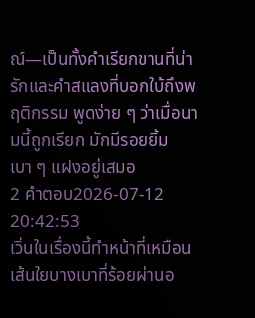ณ์—เป็นทั้งคำเรียกขานที่น่ารักและคำสแลงที่บอกใบ้ถึงพฤติกรรม พูดง่าย ๆ ว่าเมื่อนามนี้ถูกเรียก มักมีรอยยิ้มเบา ๆ แฝงอยู่เสมอ
2 คำตอบ2026-07-12 20:42:53
เวิ่นในเรื่องนี้ทำหน้าที่เหมือนเส้นใยบางเบาที่ร้อยผ่านอ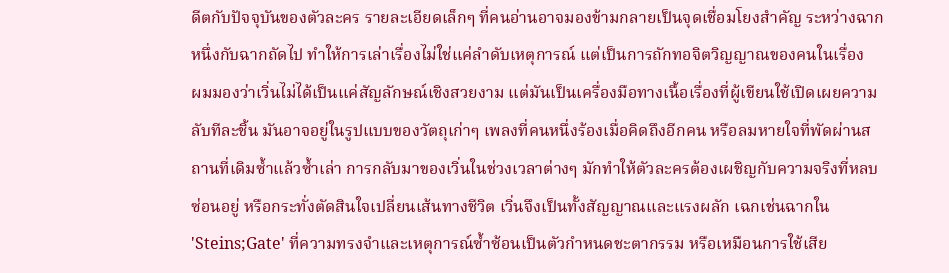ดีตกับปัจจุบันของตัวละคร รายละเอียดเล็กๆ ที่คนอ่านอาจมองข้ามกลายเป็นจุดเชื่อมโยงสำคัญ ระหว่างฉากหนึ่งกับฉากถัดไป ทำให้การเล่าเรื่องไม่ใช่แค่ลำดับเหตุการณ์ แต่เป็นการถักทอจิตวิญญาณของคนในเรื่อง
ผมมองว่าเวิ่นไม่ได้เป็นแค่สัญลักษณ์เชิงสวยงาม แต่มันเป็นเครื่องมือทางเนื้อเรื่องที่ผู้เขียนใช้เปิดเผยความลับทีละชิ้น มันอาจอยู่ในรูปแบบของวัตถุเก่าๆ เพลงที่คนหนึ่งร้องเมื่อคิดถึงอีกคน หรือลมหายใจที่พัดผ่านสถานที่เดิมซ้ำแล้วซ้ำเล่า การกลับมาของเวิ่นในช่วงเวลาต่างๆ มักทำให้ตัวละครต้องเผชิญกับความจริงที่หลบซ่อนอยู่ หรือกระทั่งตัดสินใจเปลี่ยนเส้นทางชีวิต เวิ่นจึงเป็นทั้งสัญญาณและแรงผลัก เฉกเช่นฉากใน 'Steins;Gate' ที่ความทรงจำและเหตุการณ์ซ้ำซ้อนเป็นตัวกำหนดชะตากรรม หรือเหมือนการใช้เสีย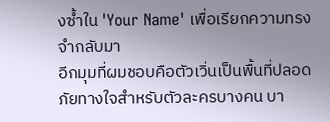งซ้ำใน 'Your Name' เพื่อเรียกความทรงจำกลับมา
อีกมุมที่ผมชอบคือตัวเวิ่นเป็นพื้นที่ปลอดภัยทางใจสำหรับตัวละครบางคน บา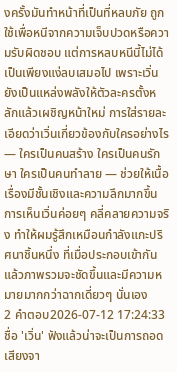งครั้งมันทำหน้าที่เป็นที่หลบภัย ถูกใช้เพื่อหนีจากความเจ็บปวดหรือความรับผิดชอบ แต่การหลบหนีนี้ไม่ได้เป็นเพียงแง่ลบเสมอไป เพราะเวิ่นยังเป็นแหล่งพลังให้ตัวละครตั้งหลักแล้วเผชิญหน้าใหม่ การใส่รายละเอียดว่าเวิ่นเกี่ยวข้องกับใครอย่างไร — ใครเป็นคนสร้าง ใครเป็นคนรักษา ใครเป็นคนทำลาย — ช่วยให้เนื้อเรื่องมีชั้นเชิงและความลึกมากขึ้น การเห็นเวิ่นค่อยๆ คลี่คลายความจริง ทำให้ผมรู้สึกเหมือนกำลังแกะปริศนาชิ้นหนึ่ง ที่เมื่อประกอบเข้ากันแล้วภาพรวมจะชัดขึ้นและมีความหมายมากกว่าฉากเดี่ยวๆ นั่นเอง
2 คำตอบ2026-07-12 17:24:33
ชื่อ 'เวิ่น' ฟังแล้วน่าจะเป็นการถอดเสียงจา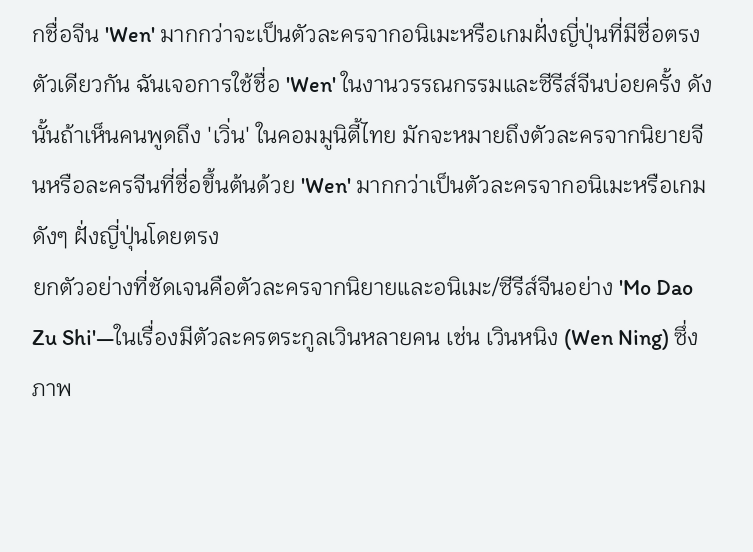กชื่อจีน 'Wen' มากกว่าจะเป็นตัวละครจากอนิเมะหรือเกมฝั่งญี่ปุ่นที่มีชื่อตรงตัวเดียวกัน ฉันเจอการใช้ชื่อ 'Wen' ในงานวรรณกรรมและซีรีส์จีนบ่อยครั้ง ดังนั้นถ้าเห็นคนพูดถึง 'เวิ่น' ในคอมมูนิตี้ไทย มักจะหมายถึงตัวละครจากนิยายจีนหรือละครจีนที่ชื่อขึ้นต้นด้วย 'Wen' มากกว่าเป็นตัวละครจากอนิเมะหรือเกมดังๆ ฝั่งญี่ปุ่นโดยตรง
ยกตัวอย่างที่ชัดเจนคือตัวละครจากนิยายและอนิเมะ/ซีรีส์จีนอย่าง 'Mo Dao Zu Shi'—ในเรื่องมีตัวละครตระกูลเวินหลายคน เช่น เวินหนิง (Wen Ning) ซึ่งภาพ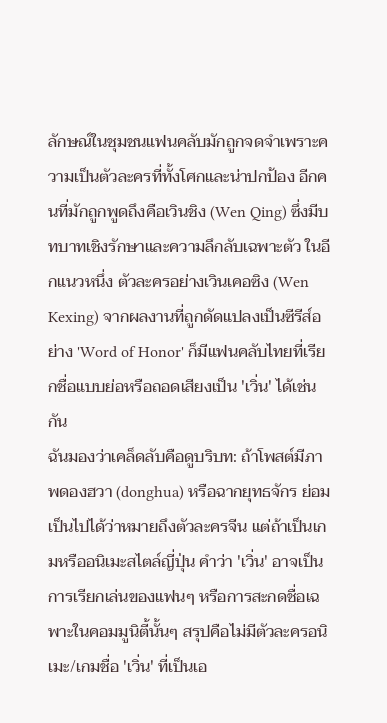ลักษณ์ในชุมชนแฟนคลับมักถูกจดจำเพราะความเป็นตัวละครที่ทั้งโศกและน่าปกป้อง อีกคนที่มักถูกพูดถึงคือเวินชิง (Wen Qing) ซึ่งมีบทบาทเชิงรักษาและความลึกลับเฉพาะตัว ในอีกแนวหนึ่ง ตัวละครอย่างเวินเคอซิง (Wen Kexing) จากผลงานที่ถูกดัดแปลงเป็นซีรีส์อย่าง 'Word of Honor' ก็มีแฟนคลับไทยที่เรียกชื่อแบบย่อหรือถอดเสียงเป็น 'เวิ่น' ได้เช่นกัน
ฉันมองว่าเคล็ดลับคือดูบริบท: ถ้าโพสต์มีภาพดองฮวา (donghua) หรือฉากยุทธจักร ย่อมเป็นไปได้ว่าหมายถึงตัวละครจีน แต่ถ้าเป็นเกมหรืออนิเมะสไตล์ญี่ปุ่น คำว่า 'เวิ่น' อาจเป็นการเรียกเล่นของแฟนๆ หรือการสะกดชื่อเฉพาะในคอมมูนิตี้นั้นๆ สรุปคือไม่มีตัวละครอนิเมะ/เกมชื่อ 'เวิ่น' ที่เป็นเอ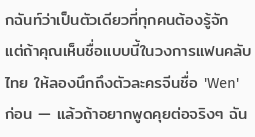กฉันท์ว่าเป็นตัวเดียวที่ทุกคนต้องรู้จัก แต่ถ้าคุณเห็นชื่อแบบนี้ในวงการแฟนคลับไทย ให้ลองนึกถึงตัวละครจีนชื่อ 'Wen' ก่อน — แล้วถ้าอยากพูดคุยต่อจริงๆ ฉัน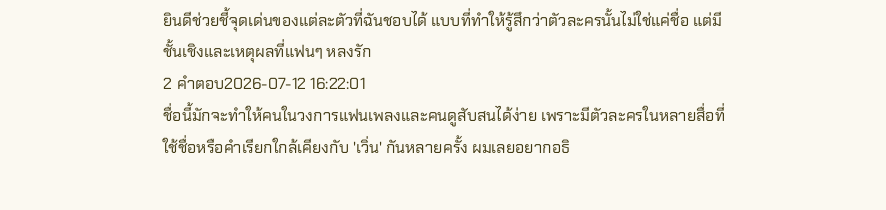ยินดีช่วยชี้จุดเด่นของแต่ละตัวที่ฉันชอบได้ แบบที่ทำให้รู้สึกว่าตัวละครนั้นไม่ใช่แค่ชื่อ แต่มีชั้นเชิงและเหตุผลที่แฟนๆ หลงรัก
2 คำตอบ2026-07-12 16:22:01
ชื่อนี้มักจะทำให้คนในวงการแฟนเพลงและคนดูสับสนได้ง่าย เพราะมีตัวละครในหลายสื่อที่ใช้ชื่อหรือคำเรียกใกล้เคียงกับ 'เวิ่น' กันหลายครั้ง ผมเลยอยากอธิ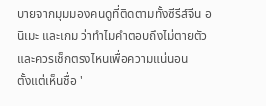บายจากมุมมองคนดูที่ติดตามทั้งซีรีส์จีน อนิเมะ และเกม ว่าทำไมคำตอบถึงไม่ตายตัว และควรเช็กตรงไหนเพื่อความแน่นอน
ตั้งแต่เห็นชื่อ '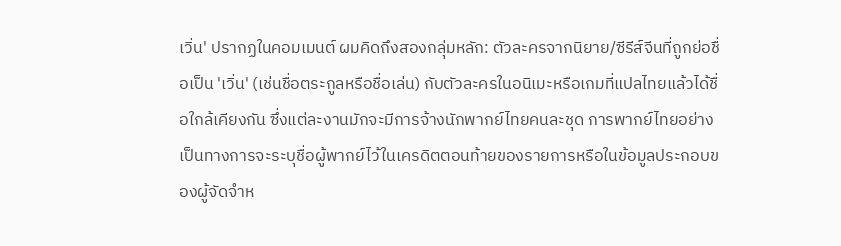เวิ่น' ปรากฏในคอมเมนต์ ผมคิดถึงสองกลุ่มหลัก: ตัวละครจากนิยาย/ซีรีส์จีนที่ถูกย่อชื่อเป็น 'เวิ่น' (เช่นชื่อตระกูลหรือชื่อเล่น) กับตัวละครในอนิเมะหรือเกมที่แปลไทยแล้วได้ชื่อใกล้เคียงกัน ซึ่งแต่ละงานมักจะมีการจ้างนักพากย์ไทยคนละชุด การพากย์ไทยอย่างเป็นทางการจะระบุชื่อผู้พากย์ไว้ในเครดิตตอนท้ายของรายการหรือในข้อมูลประกอบของผู้จัดจำห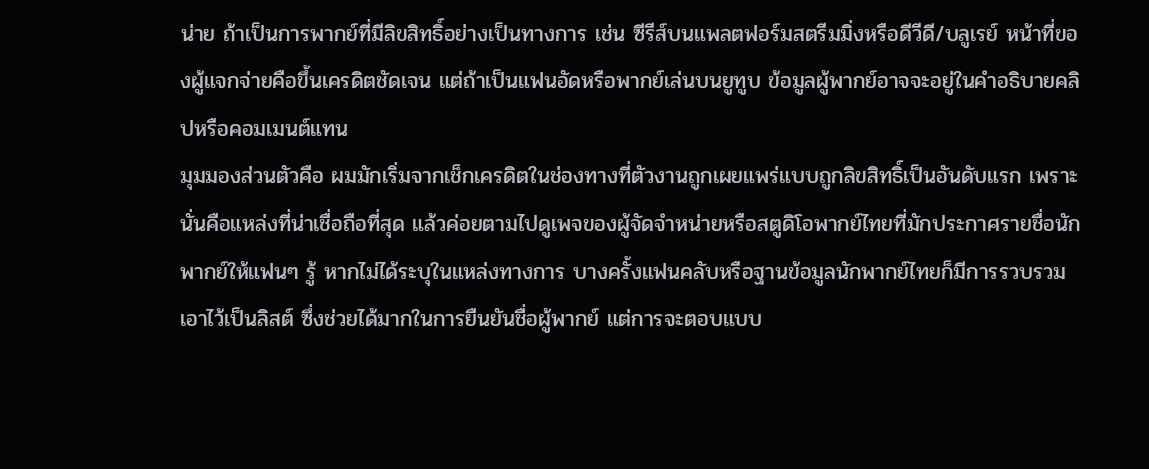น่าย ถ้าเป็นการพากย์ที่มีลิขสิทธิ์อย่างเป็นทางการ เช่น ซีรีส์บนแพลตฟอร์มสตรีมมิ่งหรือดีวีดี/บลูเรย์ หน้าที่ของผู้แจกจ่ายคือขึ้นเครดิตชัดเจน แต่ถ้าเป็นแฟนอัดหรือพากย์เล่นบนยูทูบ ข้อมูลผู้พากย์อาจจะอยู่ในคำอธิบายคลิปหรือคอมเมนต์แทน
มุมมองส่วนตัวคือ ผมมักเริ่มจากเช็กเครดิตในช่องทางที่ตัวงานถูกเผยแพร่แบบถูกลิขสิทธิ์เป็นอันดับแรก เพราะนั่นคือแหล่งที่น่าเชื่อถือที่สุด แล้วค่อยตามไปดูเพจของผู้จัดจำหน่ายหรือสตูดิโอพากย์ไทยที่มักประกาศรายชื่อนักพากย์ให้แฟนๆ รู้ หากไม่ได้ระบุในแหล่งทางการ บางครั้งแฟนคลับหรือฐานข้อมูลนักพากย์ไทยก็มีการรวบรวมเอาไว้เป็นลิสต์ ซึ่งช่วยได้มากในการยืนยันชื่อผู้พากย์ แต่การจะตอบแบบ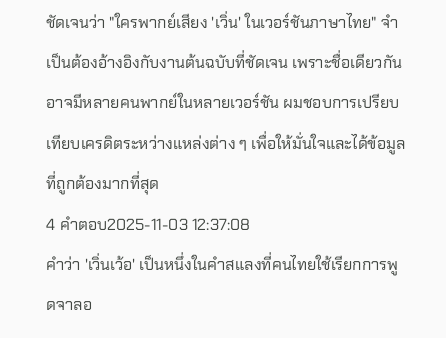ชัดเจนว่า "ใครพากย์เสียง 'เวิ่น' ในเวอร์ชันภาษาไทย" จำเป็นต้องอ้างอิงกับงานต้นฉบับที่ชัดเจน เพราะชื่อเดียวกันอาจมีหลายคนพากย์ในหลายเวอร์ชัน ผมชอบการเปรียบเทียบเครดิตระหว่างแหล่งต่าง ๆ เพื่อให้มั่นใจและได้ข้อมูลที่ถูกต้องมากที่สุด
4 คำตอบ2025-11-03 12:37:08
คำว่า 'เวิ่นเว้อ' เป็นหนึ่งในคำสแลงที่คนไทยใช้เรียกการพูดจาลอ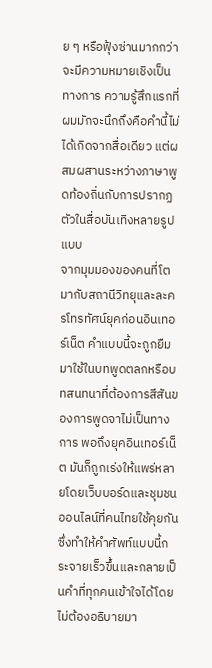ย ๆ หรือฟุ้งซ่านมากกว่าจะมีความหมายเชิงเป็นทางการ ความรู้สึกแรกที่ผมมักจะนึกถึงคือคำนี้ไม่ได้เกิดจากสื่อเดียว แต่ผสมผสานระหว่างภาษาพูดท้องถิ่นกับการปรากฏตัวในสื่อบันเทิงหลายรูปแบบ
จากมุมมองของคนที่โตมากับสถานีวิทยุและละครโทรทัศน์ยุคก่อนอินเทอร์เน็ต คำแบบนี้จะถูกยืมมาใช้ในบทพูดตลกหรือบทสนทนาที่ต้องการสีสันของการพูดจาไม่เป็นทางการ พอถึงยุคอินเทอร์เน็ต มันก็ถูกเร่งให้แพร่หลายโดยเว็บบอร์ดและชุมชนออนไลน์ที่คนไทยใช้คุยกันซึ่งทำให้คำศัพท์แบบนี้กระจายเร็วขึ้นและกลายเป็นคำที่ทุกคนเข้าใจได้โดยไม่ต้องอธิบายมา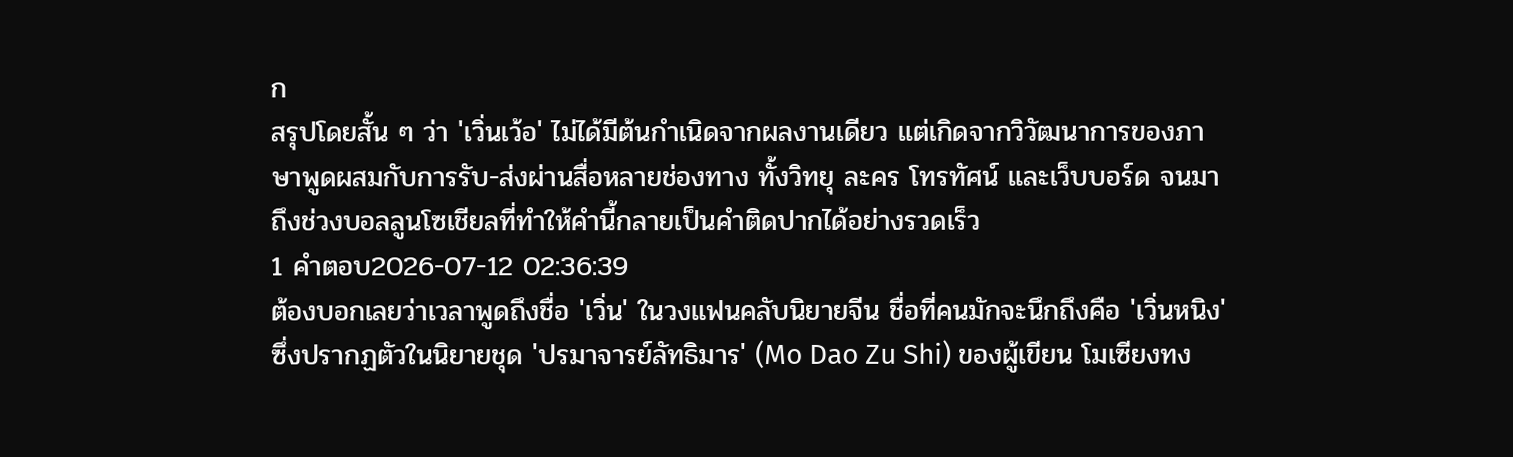ก
สรุปโดยสั้น ๆ ว่า 'เวิ่นเว้อ' ไม่ได้มีต้นกำเนิดจากผลงานเดียว แต่เกิดจากวิวัฒนาการของภาษาพูดผสมกับการรับ-ส่งผ่านสื่อหลายช่องทาง ทั้งวิทยุ ละคร โทรทัศน์ และเว็บบอร์ด จนมาถึงช่วงบอลลูนโซเชียลที่ทำให้คำนี้กลายเป็นคำติดปากได้อย่างรวดเร็ว
1 คำตอบ2026-07-12 02:36:39
ต้องบอกเลยว่าเวลาพูดถึงชื่อ 'เวิ่น' ในวงแฟนคลับนิยายจีน ชื่อที่คนมักจะนึกถึงคือ 'เวิ่นหนิง' ซึ่งปรากฏตัวในนิยายชุด 'ปรมาจารย์ลัทธิมาร' (Mo Dao Zu Shi) ของผู้เขียน โมเซียงทง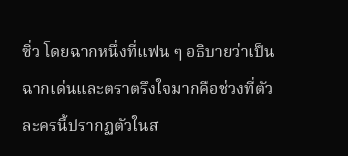ซิ่ว โดยฉากหนึ่งที่แฟน ๆ อธิบายว่าเป็นฉากเด่นและตราตรึงใจมากคือช่วงที่ตัวละครนี้ปรากฏตัวในส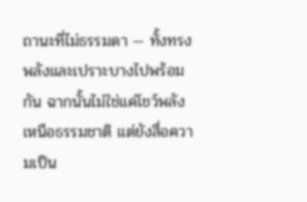ถานะที่ไม่ธรรมดา — ทั้งทรงพลังและเปราะบางไปพร้อมกัน ฉากนั้นไม่ใช่แค่โชว์พลังเหนือธรรมชาติ แต่ยังสื่อความเป็น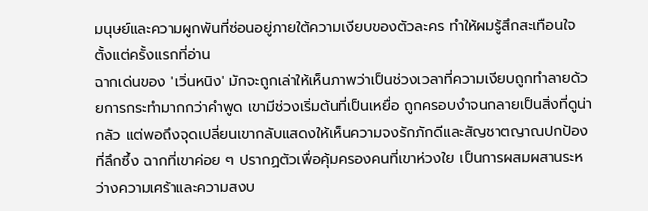มนุษย์และความผูกพันที่ซ่อนอยู่ภายใต้ความเงียบของตัวละคร ทำให้ผมรู้สึกสะเทือนใจตั้งแต่ครั้งแรกที่อ่าน
ฉากเด่นของ 'เวิ่นหนิง' มักจะถูกเล่าให้เห็นภาพว่าเป็นช่วงเวลาที่ความเงียบถูกทำลายด้วยการกระทำมากกว่าคำพูด เขามีช่วงเริ่มต้นที่เป็นเหยื่อ ถูกครอบงำจนกลายเป็นสิ่งที่ดูน่ากลัว แต่พอถึงจุดเปลี่ยนเขากลับแสดงให้เห็นความจงรักภักดีและสัญชาตญาณปกป้องที่ลึกซึ้ง ฉากที่เขาค่อย ๆ ปรากฏตัวเพื่อคุ้มครองคนที่เขาห่วงใย เป็นการผสมผสานระหว่างความเศร้าและความสงบ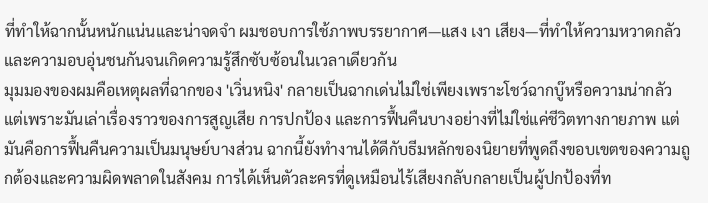ที่ทำให้ฉากนั้นหนักแน่นและน่าจดจำ ผมชอบการใช้ภาพบรรยากาศ—แสง เงา เสียง—ที่ทำให้ความหวาดกลัวและความอบอุ่นชนกันจนเกิดความรู้สึกซับซ้อนในเวลาเดียวกัน
มุมมองของผมคือเหตุผลที่ฉากของ 'เวิ่นหนิง' กลายเป็นฉากเด่นไม่ใช่เพียงเพราะโชว์ฉากบู๊หรือความน่ากลัว แต่เพราะมันเล่าเรื่องราวของการสูญเสีย การปกป้อง และการฟื้นคืนบางอย่างที่ไม่ใช่แค่ชีวิตทางกายภาพ แต่มันคือการฟื้นคืนความเป็นมนุษย์บางส่วน ฉากนี้ยังทำงานได้ดีกับธีมหลักของนิยายที่พูดถึงขอบเขตของความถูกต้องและความผิดพลาดในสังคม การได้เห็นตัวละครที่ดูเหมือนไร้เสียงกลับกลายเป็นผู้ปกป้องที่ท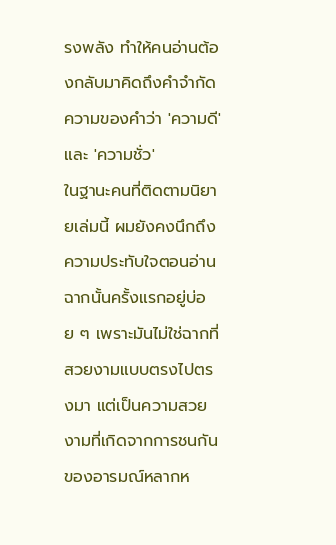รงพลัง ทำให้คนอ่านต้องกลับมาคิดถึงคำจำกัดความของคำว่า 'ความดี' และ 'ความชั่ว'
ในฐานะคนที่ติดตามนิยายเล่มนี้ ผมยังคงนึกถึงความประทับใจตอนอ่านฉากนั้นครั้งแรกอยู่บ่อย ๆ เพราะมันไม่ใช่ฉากที่สวยงามแบบตรงไปตรงมา แต่เป็นความสวยงามที่เกิดจากการชนกันของอารมณ์หลากห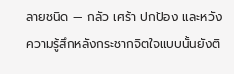ลายชนิด — กลัว เศร้า ปกป้อง และหวัง ความรู้สึกหลังกระชากจิตใจแบบนั้นยังติ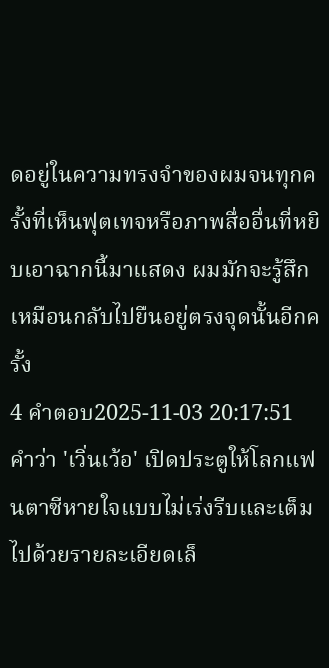ดอยู่ในความทรงจำของผมจนทุกครั้งที่เห็นฟุตเทจหรือภาพสื่ออื่นที่หยิบเอาฉากนี้มาแสดง ผมมักจะรู้สึกเหมือนกลับไปยืนอยู่ตรงจุดนั้นอีกครั้ง
4 คำตอบ2025-11-03 20:17:51
คำว่า 'เวิ่นเว้อ' เปิดประตูให้โลกแฟนตาซีหายใจแบบไม่เร่งรีบและเต็มไปด้วยรายละเอียดเล็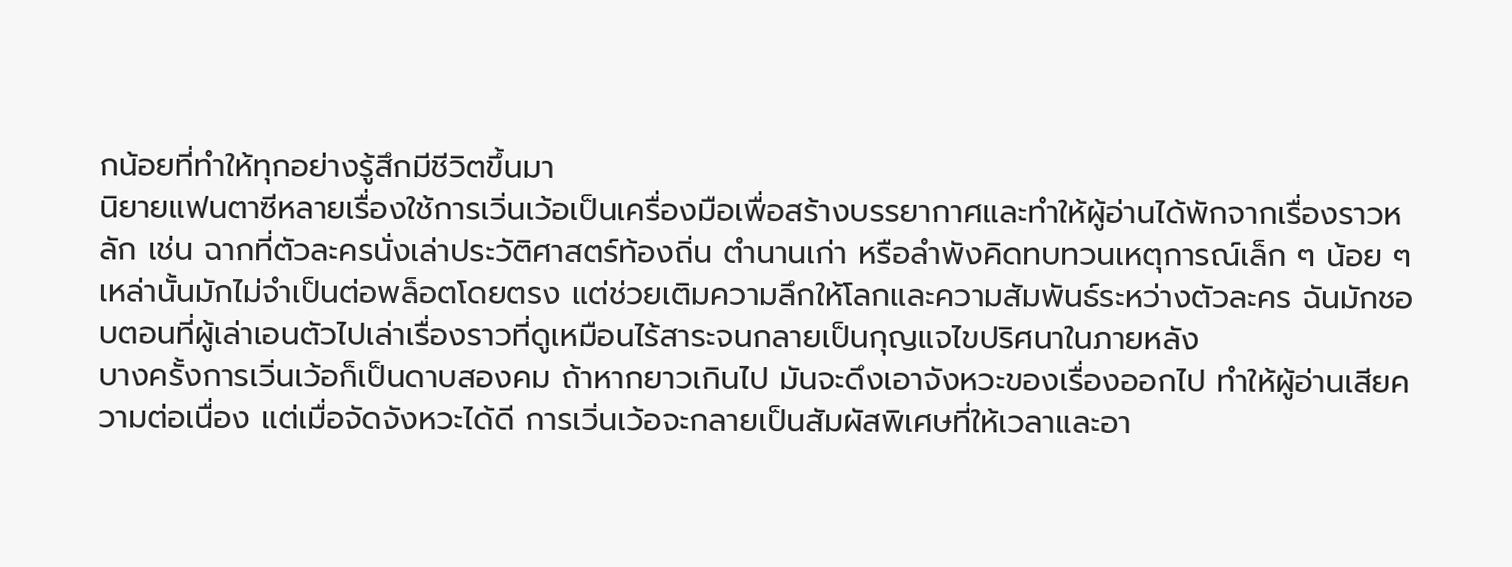กน้อยที่ทำให้ทุกอย่างรู้สึกมีชีวิตขึ้นมา
นิยายแฟนตาซีหลายเรื่องใช้การเวิ่นเว้อเป็นเครื่องมือเพื่อสร้างบรรยากาศและทำให้ผู้อ่านได้พักจากเรื่องราวหลัก เช่น ฉากที่ตัวละครนั่งเล่าประวัติศาสตร์ท้องถิ่น ตำนานเก่า หรือลำพังคิดทบทวนเหตุการณ์เล็ก ๆ น้อย ๆ เหล่านั้นมักไม่จำเป็นต่อพล็อตโดยตรง แต่ช่วยเติมความลึกให้โลกและความสัมพันธ์ระหว่างตัวละคร ฉันมักชอบตอนที่ผู้เล่าเอนตัวไปเล่าเรื่องราวที่ดูเหมือนไร้สาระจนกลายเป็นกุญแจไขปริศนาในภายหลัง
บางครั้งการเวิ่นเว้อก็เป็นดาบสองคม ถ้าหากยาวเกินไป มันจะดึงเอาจังหวะของเรื่องออกไป ทำให้ผู้อ่านเสียความต่อเนื่อง แต่เมื่อจัดจังหวะได้ดี การเวิ่นเว้อจะกลายเป็นสัมผัสพิเศษที่ให้เวลาและอา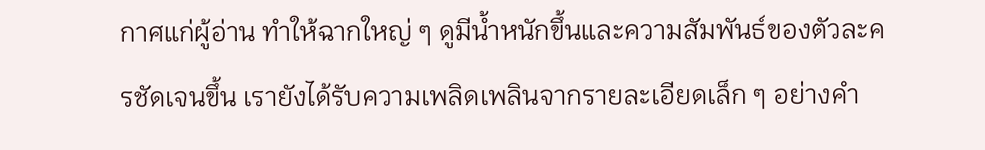กาศแก่ผู้อ่าน ทำให้ฉากใหญ่ ๆ ดูมีน้ำหนักขึ้นและความสัมพันธ์ของตัวละครชัดเจนขึ้น เรายังได้รับความเพลิดเพลินจากรายละเอียดเล็ก ๆ อย่างคำ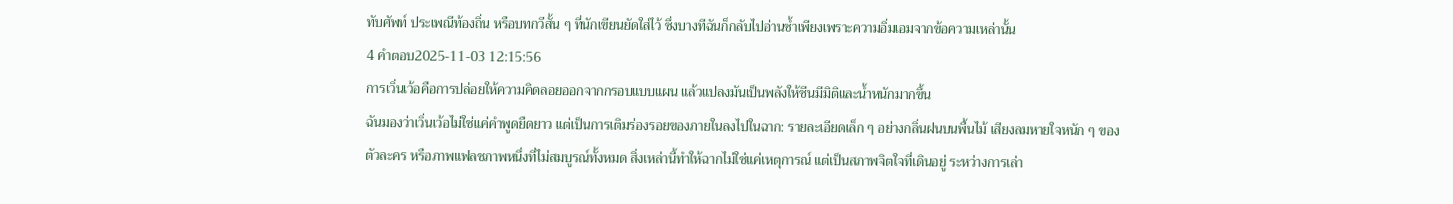ทับศัพท์ ประเพณีท้องถิ่น หรือบทกวีสั้น ๆ ที่นักเขียนยัดใส่ไว้ ซึ่งบางทีฉันก็กลับไปอ่านซ้ำเพียงเพราะความอิ่มเอมจากข้อความเหล่านั้น
4 คำตอบ2025-11-03 12:15:56
การเวิ่นเว้อคือการปล่อยให้ความคิดลอยออกจากกรอบแบบแผน แล้วแปลงมันเป็นพลังให้ซีนมีมิติและน้ำหนักมากขึ้น
ฉันมองว่าเวิ่นเว้อไม่ใช่แค่คำพูดยืดยาว แต่เป็นการเติมร่องรอยของภายในลงไปในฉาก: รายละเอียดเล็ก ๆ อย่างกลิ่นฝนบนพื้นไม้ เสียงลมหายใจหนัก ๆ ของตัวละคร หรือภาพแฟลชภาพหนึ่งที่ไม่สมบูรณ์ทั้งหมด สิ่งเหล่านี้ทำให้ฉากไม่ใช่แค่เหตุการณ์ แต่เป็นสภาพจิตใจที่เดินอยู่ ระหว่างการเล่า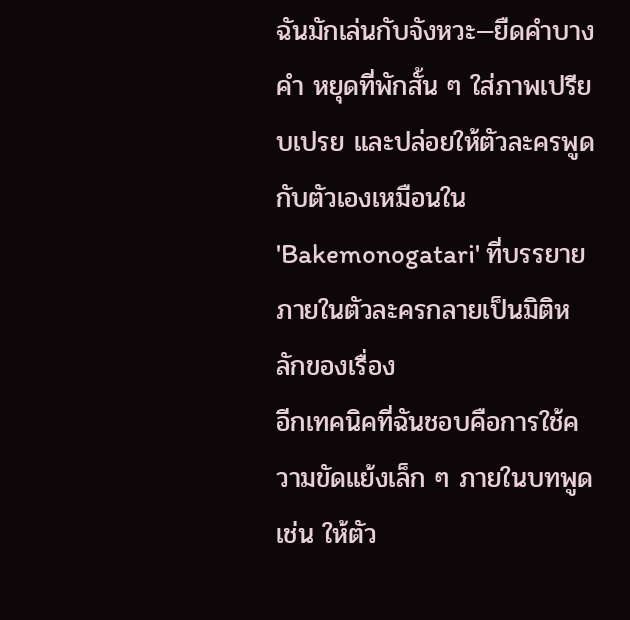ฉันมักเล่นกับจังหวะ—ยืดคำบางคำ หยุดที่พักสั้น ๆ ใส่ภาพเปรียบเปรย และปล่อยให้ตัวละครพูดกับตัวเองเหมือนใน 'Bakemonogatari' ที่บรรยายภายในตัวละครกลายเป็นมิติหลักของเรื่อง
อีกเทคนิคที่ฉันชอบคือการใช้ความขัดแย้งเล็ก ๆ ภายในบทพูด เช่น ให้ตัว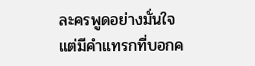ละครพูดอย่างมั่นใจแต่มีคำแทรกที่บอกค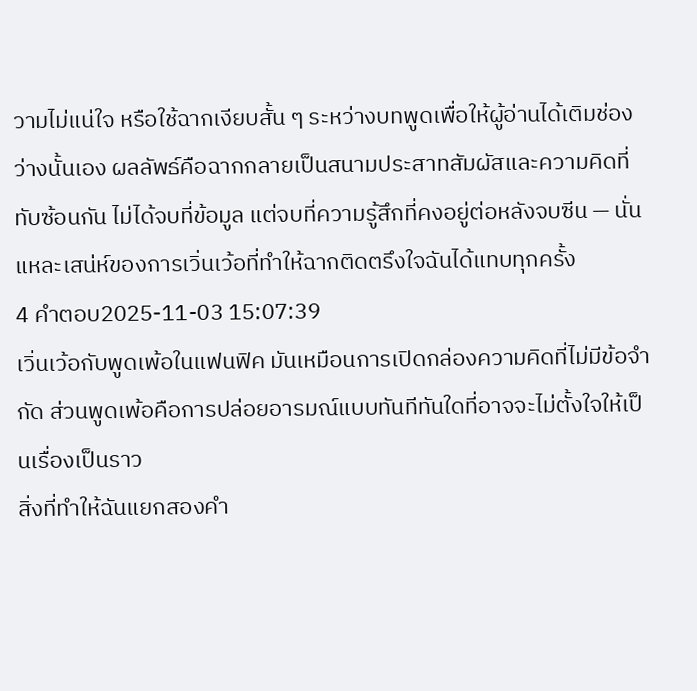วามไม่แน่ใจ หรือใช้ฉากเงียบสั้น ๆ ระหว่างบทพูดเพื่อให้ผู้อ่านได้เติมช่องว่างนั้นเอง ผลลัพธ์คือฉากกลายเป็นสนามประสาทสัมผัสและความคิดที่ทับซ้อนกัน ไม่ได้จบที่ข้อมูล แต่จบที่ความรู้สึกที่คงอยู่ต่อหลังจบซีน — นั่นแหละเสน่ห์ของการเวิ่นเว้อที่ทำให้ฉากติดตรึงใจฉันได้แทบทุกครั้ง
4 คำตอบ2025-11-03 15:07:39
เวิ่นเว้อกับพูดเพ้อในแฟนฟิค มันเหมือนการเปิดกล่องความคิดที่ไม่มีข้อจำกัด ส่วนพูดเพ้อคือการปล่อยอารมณ์แบบทันทีทันใดที่อาจจะไม่ตั้งใจให้เป็นเรื่องเป็นราว
สิ่งที่ทำให้ฉันแยกสองคำ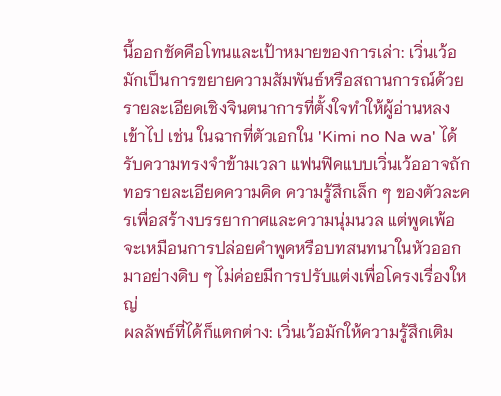นี้ออกชัดคือโทนและเป้าหมายของการเล่า: เวิ่นเว้อมักเป็นการขยายความสัมพันธ์หรือสถานการณ์ด้วยรายละเอียดเชิงจินตนาการที่ตั้งใจทำให้ผู้อ่านหลงเข้าไป เช่น ในฉากที่ตัวเอกใน 'Kimi no Na wa' ได้รับความทรงจำข้ามเวลา แฟนฟิคแบบเวิ่นเว้ออาจถักทอรายละเอียดความคิด ความรู้สึกเล็ก ๆ ของตัวละครเพื่อสร้างบรรยากาศและความนุ่มนวล แต่พูดเพ้อจะเหมือนการปล่อยคำพูดหรือบทสนทนาในหัวออกมาอย่างดิบ ๆ ไม่ค่อยมีการปรับแต่งเพื่อโครงเรื่องใหญ่
ผลลัพธ์ที่ได้ก็แตกต่าง: เวิ่นเว้อมักให้ความรู้สึกเติม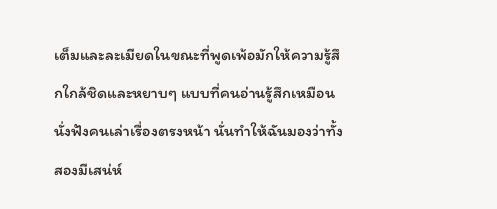เต็มและละเมียดในขณะที่พูดเพ้อมักให้ความรู้สึกใกล้ชิดและหยาบๆ แบบที่คนอ่านรู้สึกเหมือนนั่งฟังคนเล่าเรื่องตรงหน้า นั่นทำให้ฉันมองว่าทั้งสองมีเสน่ห์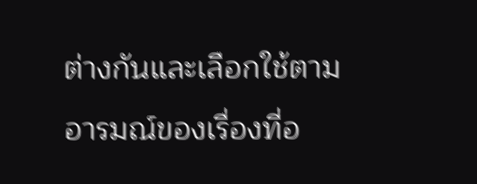ต่างกันและเลือกใช้ตามอารมณ์ของเรื่องที่อ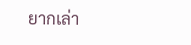ยากเล่า